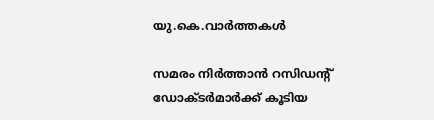യു.കെ.വാര്‍ത്തകള്‍

സമരം നിര്‍ത്താന്‍ റസിഡന്റ് ഡോക്ടര്‍മാര്‍ക്ക് കൂടിയ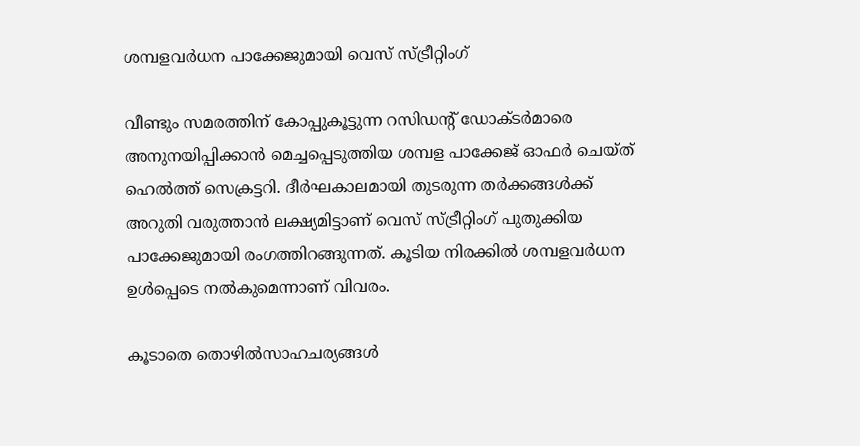ശമ്പളവര്‍ധന പാക്കേജുമായി വെസ് സ്ട്രീറ്റിംഗ്

വീണ്ടും സമരത്തിന് കോപ്പുകൂട്ടുന്ന റസിഡന്റ് ഡോക്ടര്‍മാരെ അനുനയിപ്പിക്കാന്‍ മെച്ചപ്പെടുത്തിയ ശമ്പള പാക്കേജ് ഓഫര്‍ ചെയ്ത് ഹെല്‍ത്ത് സെക്രട്ടറി. ദീര്‍ഘകാലമായി തുടരുന്ന തര്‍ക്കങ്ങള്‍ക്ക് അറുതി വരുത്താന്‍ ലക്ഷ്യമിട്ടാണ് വെസ് സ്ട്രീറ്റിംഗ് പുതുക്കിയ പാക്കേജുമായി രംഗത്തിറങ്ങുന്നത്. കൂടിയ നിരക്കില്‍ ശമ്പളവര്‍ധന ഉള്‍പ്പെടെ നല്‍കുമെന്നാണ് വിവരം.

കൂടാതെ തൊഴില്‍സാഹചര്യങ്ങള്‍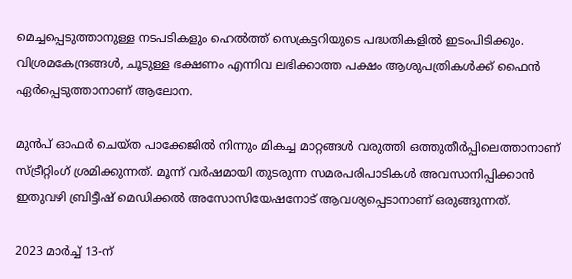മെച്ചപ്പെടുത്താനുള്ള നടപടികളും ഹെല്‍ത്ത് സെക്രട്ടറിയുടെ പദ്ധതികളില്‍ ഇടംപിടിക്കും. വിശ്രമകേന്ദ്രങ്ങള്‍, ചൂടുള്ള ഭക്ഷണം എന്നിവ ലഭിക്കാത്ത പക്ഷം ആശുപത്രികള്‍ക്ക് ഫൈന്‍ ഏര്‍പ്പെടുത്താനാണ് ആലോന.

മുന്‍പ് ഓഫര്‍ ചെയ്ത പാക്കേജില്‍ നിന്നും മികച്ച മാറ്റങ്ങള്‍ വരുത്തി ഒത്തുതീര്‍പ്പിലെത്താനാണ് സ്ട്രീറ്റിംഗ് ശ്രമിക്കുന്നത്. മൂന്ന് വര്‍ഷമായി തുടരുന്ന സമരപരിപാടികള്‍ അവസാനിപ്പിക്കാന്‍ ഇതുവഴി ബ്രിട്ടീഷ് മെഡിക്കല്‍ അസോസിയേഷനോട് ആവശ്യപ്പെടാനാണ് ഒരുങ്ങുന്നത്.

2023 മാര്‍ച്ച് 13-ന്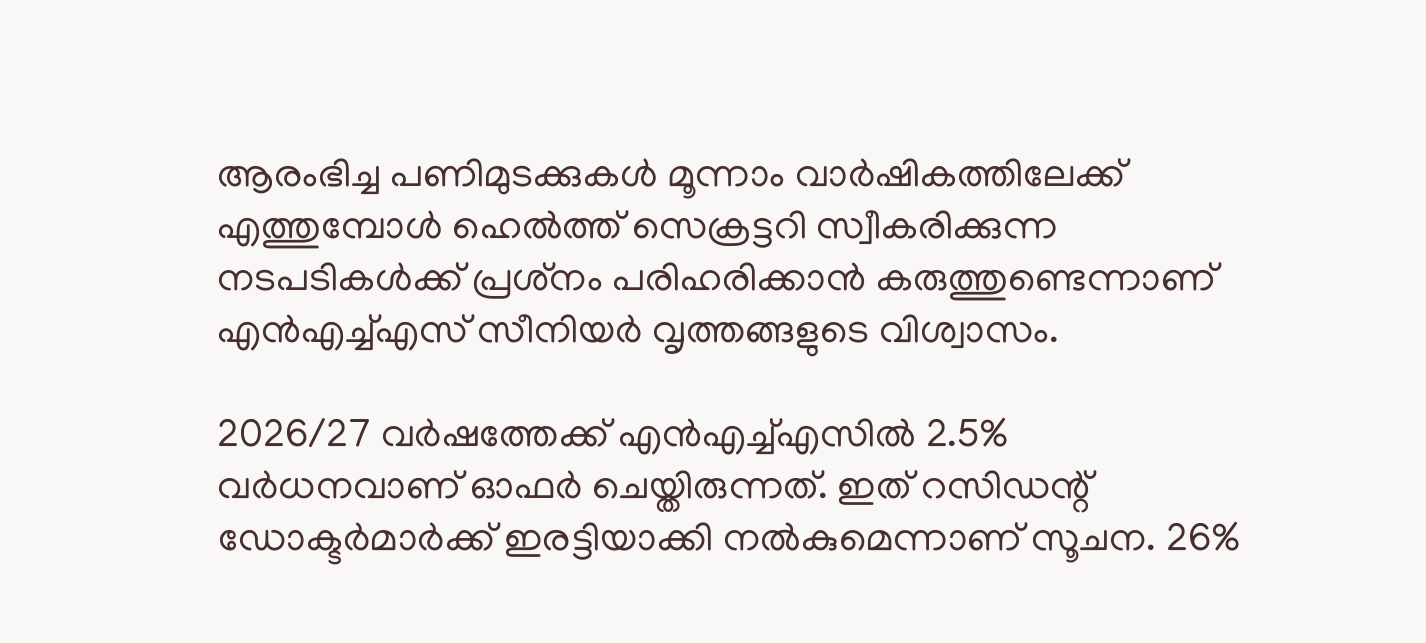ആരംഭിച്ച പണിമുടക്കുകള്‍ മൂന്നാം വാര്‍ഷികത്തിലേക്ക് എത്തുമ്പോള്‍ ഹെല്‍ത്ത് സെക്രട്ടറി സ്വീകരിക്കുന്ന നടപടികള്‍ക്ക് പ്രശ്‌നം പരിഹരിക്കാന്‍ കരുത്തുണ്ടെന്നാണ് എന്‍എച്ച്എസ് സീനിയര്‍ വൃത്തങ്ങളുടെ വിശ്വാസം.

2026/27 വര്‍ഷത്തേക്ക് എന്‍എച്ച്എസില്‍ 2.5% വര്‍ധനവാണ് ഓഫര്‍ ചെയ്തിരുന്നത്. ഇത് റസിഡന്റ് ഡോക്ടര്‍മാര്‍ക്ക് ഇരട്ടിയാക്കി നല്‍കുമെന്നാണ് സൂചന. 26%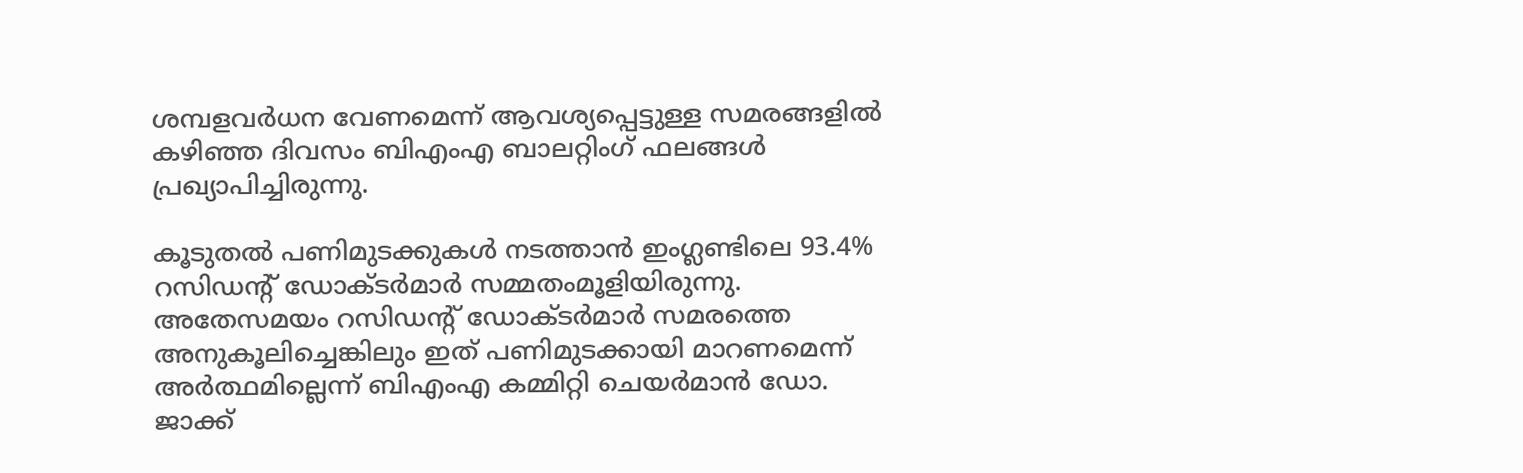ശമ്പളവര്‍ധന വേണമെന്ന് ആവശ്യപ്പെട്ടുള്ള സമരങ്ങളില്‍ കഴിഞ്ഞ ദിവസം ബിഎംഎ ബാലറ്റിംഗ് ഫലങ്ങള്‍ പ്രഖ്യാപിച്ചിരുന്നു.

കൂടുതല്‍ പണിമുടക്കുകള്‍ നടത്താന്‍ ഇംഗ്ലണ്ടിലെ 93.4% റസിഡന്റ് ഡോക്ടര്‍മാര്‍ സമ്മതംമൂളിയിരുന്നു. അതേസമയം റസിഡന്റ് ഡോക്ടര്‍മാര്‍ സമരത്തെ അനുകൂലിച്ചെങ്കിലും ഇത് പണിമുടക്കായി മാറണമെന്ന് അര്‍ത്ഥമില്ലെന്ന് ബിഎംഎ കമ്മിറ്റി ചെയര്‍മാന്‍ ഡോ. ജാക്ക്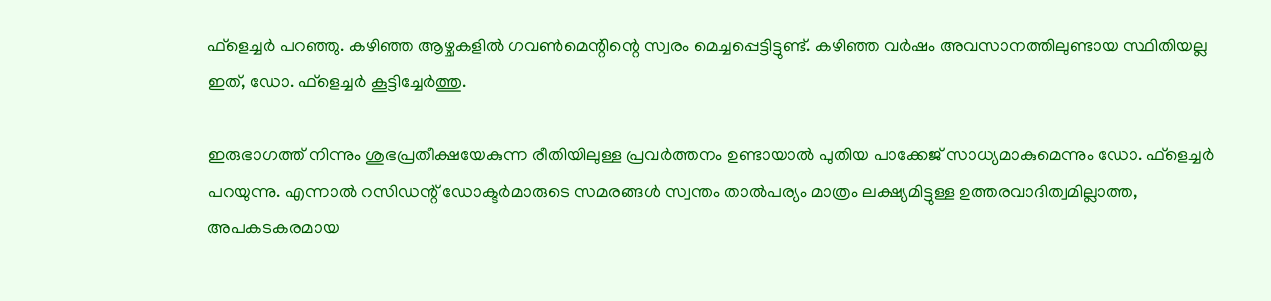ഫ്‌ളെച്ചര്‍ പറഞ്ഞു. കഴിഞ്ഞ ആഴ്ചകളില്‍ ഗവണ്‍മെന്റിന്റെ സ്വരം മെച്ചപ്പെട്ടിട്ടുണ്ട്. കഴിഞ്ഞ വര്‍ഷം അവസാനത്തിലുണ്ടായ സ്ഥിതിയല്ല ഇത്, ഡോ. ഫ്‌ളെച്ചര്‍ കൂട്ടിച്ചേര്‍ത്തു.

ഇരുഭാഗത്ത് നിന്നും ശുഭപ്രതീക്ഷയേകുന്ന രീതിയിലുള്ള പ്രവര്‍ത്തനം ഉണ്ടായാല്‍ പുതിയ പാക്കേജ് സാധ്യമാകുമെന്നും ഡോ. ഫ്‌ളെച്ചര്‍ പറയുന്നു. എന്നാല്‍ റസിഡന്റ് ഡോക്ടര്‍മാരുടെ സമരങ്ങള്‍ സ്വന്തം താല്‍പര്യം മാത്രം ലക്ഷ്യമിട്ടുള്ള ഉത്തരവാദിത്വമില്ലാത്ത, അപകടകരമായ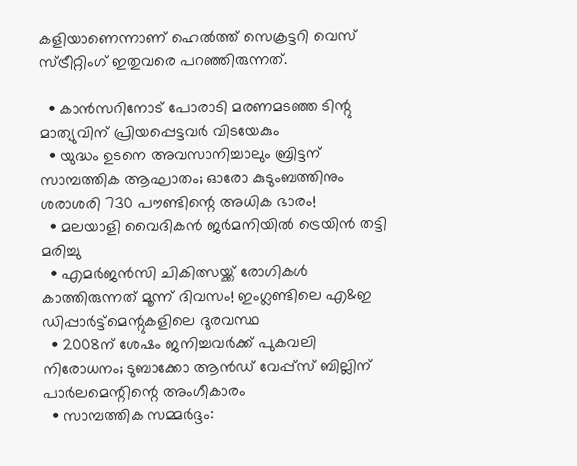കളിയാണെന്നാണ് ഹെല്‍ത്ത് സെക്രട്ടറി വെസ് സ്ട്രീറ്റിംഗ് ഇതുവരെ പറഞ്ഞിരുന്നത്.

  • കാന്‍സറിനോട് പോരാടി മരണമടഞ്ഞ ടിന്റു മാത്യുവിന് പ്രിയപ്പെട്ടവര്‍ വിടയേകും
  • യുദ്ധം ഉടനെ അവസാനിച്ചാലും ബ്രിട്ടന് സാമ്പത്തിക ആഘാതം; ഓരോ കുടുംബത്തിനും ശരാശരി 730 പൗണ്ടിന്റെ അധിക ഭാരം!
  • മലയാളി വൈദികന്‍ ജര്‍മനിയില്‍ ട്രെയിന്‍ തട്ടി മരിച്ചു
  • എമര്‍ജന്‍സി ചികിത്സയ്ക്ക് രോഗികള്‍ കാത്തിരുന്നത് മൂന്ന് ദിവസം! ഇംഗ്ലണ്ടിലെ എ&ഇ ഡിപ്പാര്‍ട്ട്‌മെന്റുകളിലെ ദുരവസ്ഥ
  • 2008ന് ശേഷം ജനിച്ചവര്‍ക്ക് പുകവലി നിരോധനം; ടുബാക്കോ ആന്‍ഡ് വേപ്പ്‌സ് ബില്ലിന് പാര്‍ലമെന്റിന്റെ അംഗീകാരം
  • സാമ്പത്തിക സമ്മര്‍ദ്ദം: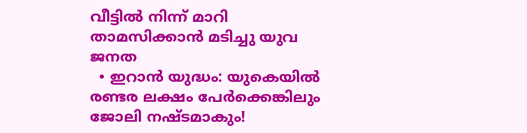വീട്ടില്‍ നിന്ന് മാറി താമസിക്കാന്‍ മടിച്ചു യുവ ജനത
  • ഇറാന്‍ യുദ്ധം: യുകെയില്‍ രണ്ടര ലക്ഷം പേര്‍ക്കെങ്കിലും ജോലി നഷ്ടമാകും!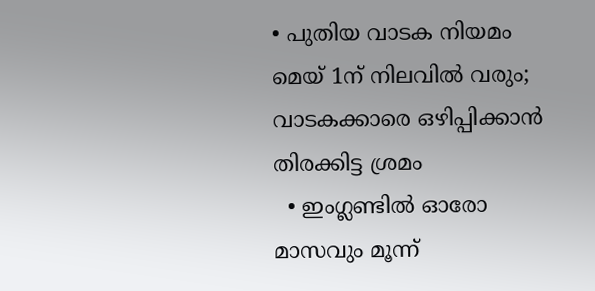• പുതിയ വാടക നിയമം മെയ് 1ന് നിലവില്‍ വരും; വാടകക്കാരെ ഒഴിപ്പിക്കാന്‍ തിരക്കിട്ട ശ്രമം
  • ഇംഗ്ലണ്ടില്‍ ഓരോ മാസവും മൂന്ന്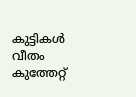കുട്ടികള്‍ വീതം കുത്തേറ്റ്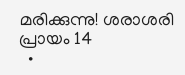മരിക്കുന്നു! ശരാശരി പ്രായം 14
  •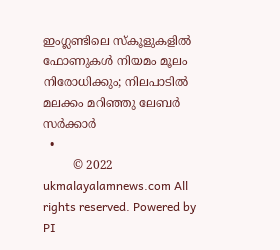ഇംഗ്ലണ്ടിലെ സ്‌കൂളുകളില്‍ ഫോണുകള്‍ നിയമം മൂലം നിരോധിക്കും; നിലപാടില്‍ മലക്കം മറിഞ്ഞു ലേബര്‍ സര്‍ക്കാര്‍
  •
        © 2022 ukmalayalamnews.com All rights reserved. Powered by PI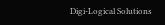Digi-Logical Solutions